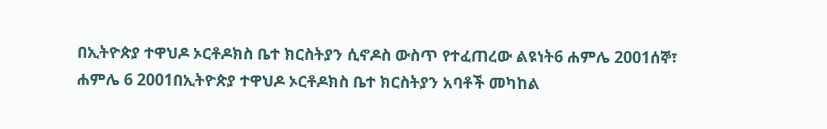በኢትዮጵያ ተዋህዶ ኦርቶዶክስ ቤተ ክርስትያን ሲኖዶስ ውስጥ የተፈጠረው ልዩነት6 ሐምሌ 2001ሰኞ፣ ሐምሌ 6 2001በኢትዮጵያ ተዋህዶ ኦርቶዶክስ ቤተ ክርስትያን አባቶች መካከል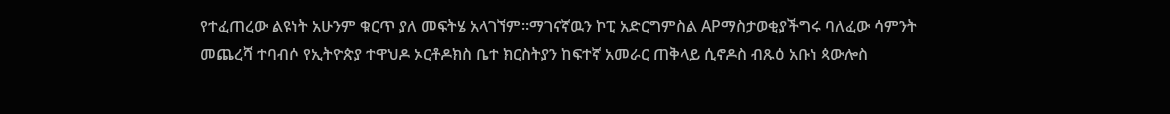የተፈጠረው ልዩነት አሁንም ቁርጥ ያለ መፍትሄ አላገኘም።ማገናኛዉን ኮፒ አድርግምስል APማስታወቂያችግሩ ባለፈው ሳምንት መጨረሻ ተባብሶ የኢትዮጵያ ተዋህዶ ኦርቶዶክስ ቤተ ክርስትያን ከፍተኛ አመራር ጠቅላይ ሲኖዶስ ብጹዕ አቡነ ጳውሎስ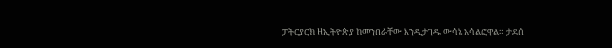ፓትርያርክ ዘኢትዮጵያ ከመንበራቸው እንዲታገዱ ውሳኔ አሳልፎዋል። ታደሰ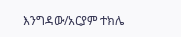እንግዳው/አርያም ተክሌ